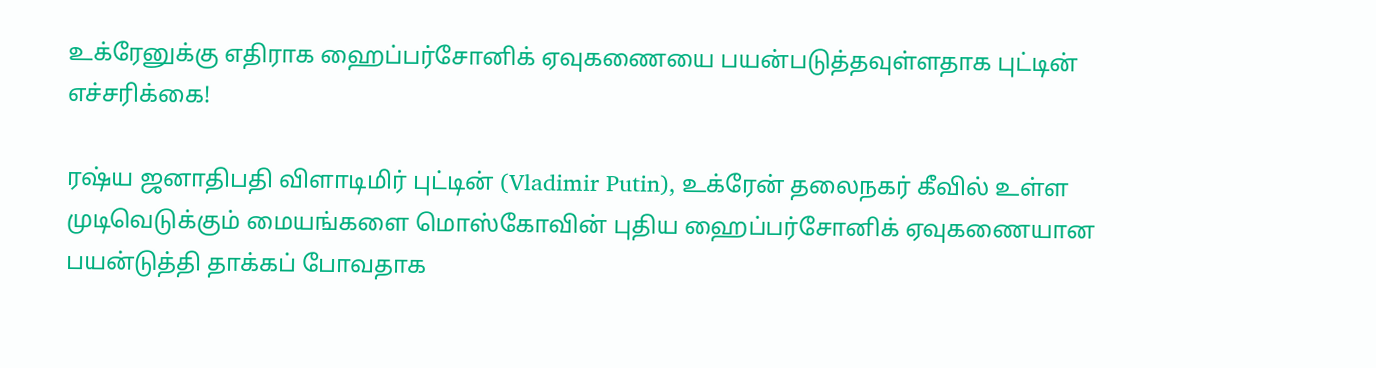உக்ரேனுக்கு எதிராக ஹைப்பர்சோனிக் ஏவுகணையை பயன்படுத்தவுள்ளதாக புட்டின் எச்சரிக்கை!

ரஷ்ய ஜனாதிபதி விளாடிமிர் புட்டின் (Vladimir Putin), உக்ரேன் தலைநகர் கீவில் உள்ள முடிவெடுக்கும் மையங்களை மொஸ்கோவின் புதிய ஹைப்பர்சோனிக் ஏவுகணையான பயன்டுத்தி தாக்கப் போவதாக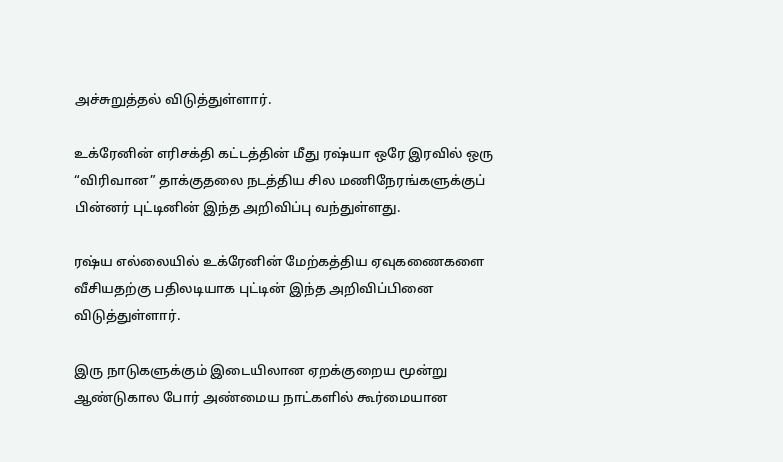அச்சுறுத்தல் விடுத்துள்ளார்.

உக்ரேனின் எரிசக்தி கட்டத்தின் மீது ரஷ்யா ஒரே இரவில் ஒரு “விரிவான” தாக்குதலை நடத்திய சில மணிநேரங்களுக்குப் பின்னர் புட்டினின் இந்த அறிவிப்பு வந்துள்ளது.

ரஷ்ய எல்லையில் உக்ரேனின் மேற்கத்திய ஏவுகணைகளை வீசியதற்கு பதிலடியாக புட்டின் இந்த அறிவிப்பினை விடுத்துள்ளார்.

இரு நாடுகளுக்கும் இடையிலான ஏறக்குறைய மூன்று ஆண்டுகால போர் அண்மைய நாட்களில் கூர்மையான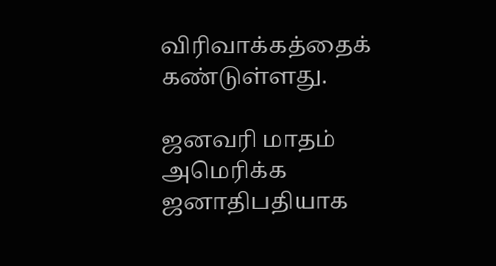விரிவாக்கத்தைக் கண்டுள்ளது.

ஜனவரி மாதம் அமெரிக்க ஜனாதிபதியாக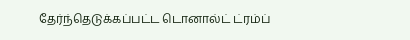தேர்ந்தெடுக்கப்பட்ட டொனால்ட் ட்ரம்ப்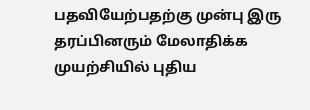பதவியேற்பதற்கு முன்பு இரு தரப்பினரும் மேலாதிக்க முயற்சியில் புதிய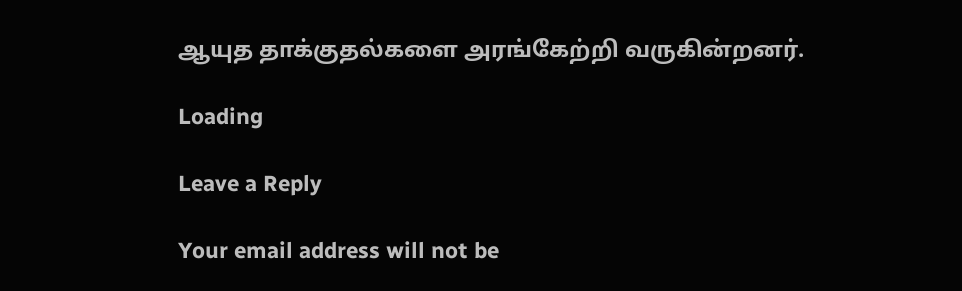ஆயுத தாக்குதல்களை அரங்கேற்றி வருகின்றனர்.

Loading

Leave a Reply

Your email address will not be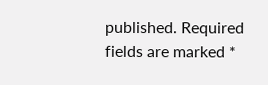published. Required fields are marked *